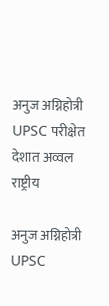अनुज अग्निहोत्री UPSC परीक्षेत देशात अव्वल
राष्ट्रीय

अनुज अग्निहोत्री UPSC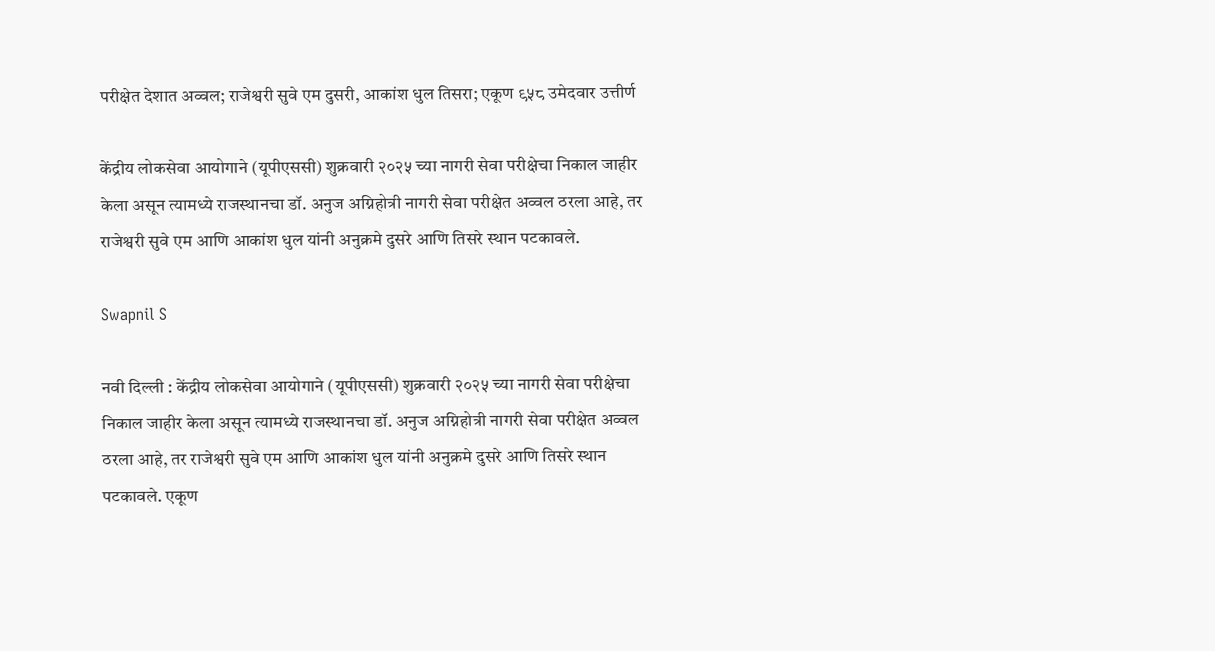परीक्षेत देशात अव्वल; राजेश्वरी सुवे एम दुसरी, आकांश धुल तिसरा; एकूण ९५८ उमेदवार उत्तीर्ण

केंद्रीय लोकसेवा आयोगाने (यूपीएससी) शुक्रवारी २०२५ च्या नागरी सेवा परीक्षेचा निकाल जाहीर केला असून त्यामध्ये राजस्थानचा डॉ. अनुज अग्निहोत्री नागरी सेवा परीक्षेत अव्वल ठरला आहे, तर राजेश्वरी सुवे एम आणि आकांश धुल यांनी अनुक्रमे दुसरे आणि तिसरे स्थान पटकावले.

Swapnil S

नवी दिल्ली : केंद्रीय लोकसेवा आयोगाने (यूपीएससी) शुक्रवारी २०२५ च्या नागरी सेवा परीक्षेचा निकाल जाहीर केला असून त्यामध्ये राजस्थानचा डॉ. अनुज अग्निहोत्री नागरी सेवा परीक्षेत अव्वल ठरला आहे, तर राजेश्वरी सुवे एम आणि आकांश धुल यांनी अनुक्रमे दुसरे आणि तिसरे स्थान पटकावले. एकूण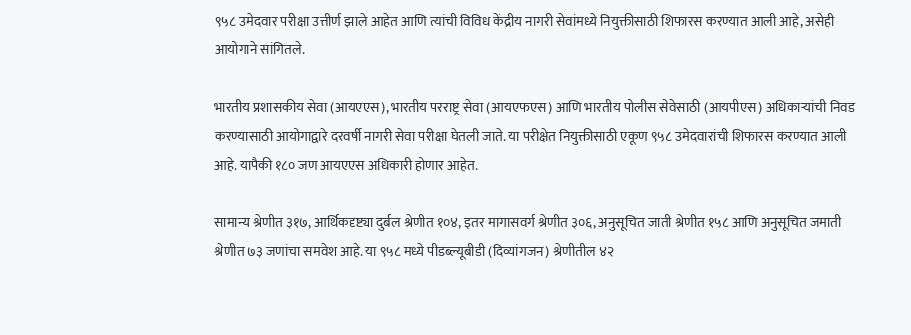९५८ उमेदवार परीक्षा उत्तीर्ण झाले आहेत आणि त्यांची विविध केंद्रीय नागरी सेवांमध्ये नियुक्तीसाठी शिफारस करण्यात आली आहे, असेही आयोगाने सांगितले.

भारतीय प्रशासकीय सेवा (आयएएस), भारतीय परराष्ट्र सेवा (आयएफएस) आणि भारतीय पोलीस सेवेसाठी (आयपीएस) अधिकाऱ्यांची निवड करण्यासाठी आयोगाद्वारे दरवर्षी नागरी सेवा परीक्षा घेतली जाते. या परीक्षेत नियुक्तीसाठी एकूण ९५८ उमेदवारांची शिफारस करण्यात आली आहे. यापैकी १८० जण आयएएस अधिकारी होणार आहेत.

सामान्य श्रेणीत ३१७, आर्थिकदृष्ट्या दुर्बल श्रेणीत १०४, इतर मागासवर्ग श्रेणीत ३०६, अनुसूचित जाती श्रेणीत १५८ आणि अनुसूचित जमाती श्रेणीत ७३ जणांचा समवेश आहे. या ९५८ मध्ये पीडब्ल्यूबीडी (दिव्यांगजन) श्रेणीतील ४२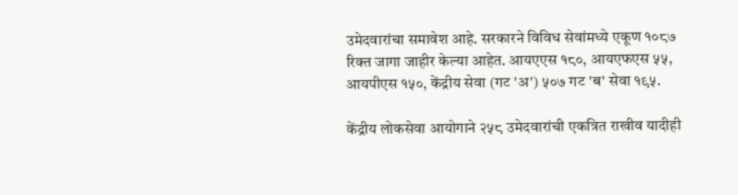उमेदवारांचा समावेश आहे. सरकारने विविध सेवांमध्ये एकूण १०८७ रिक्त जागा जाहीर केल्या आहेत. आयएएस १८०, आयएफएस ५५, आयपीएस १५०, केंद्रीय सेवा (गट 'अ') ५०७ गट 'ब' सेवा १९५.

केंद्रीय लोकसेवा आयोगाने २५८ उमेदवारांची एकत्रित राखीव यादीही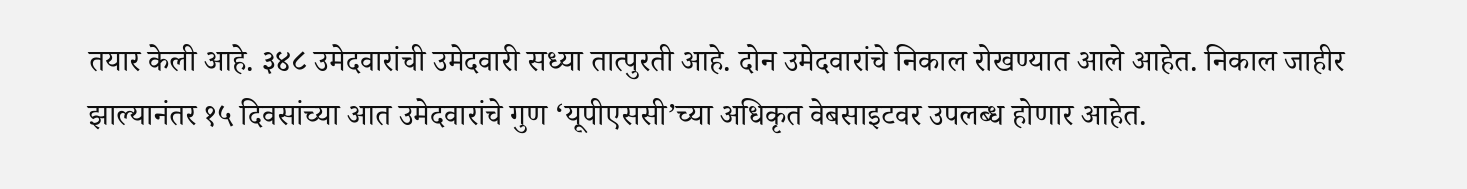तयार केली आहे. ३४८ उमेदवारांची उमेदवारी सध्या तात्पुरती आहे. दोन उमेदवारांचे निकाल रोखण्यात आले आहेत. निकाल जाहीर झाल्यानंतर १५ दिवसांच्या आत उमेदवारांचे गुण ‘यूपीएससी’च्या अधिकृत वेबसाइटवर उपलब्ध होणार आहेत.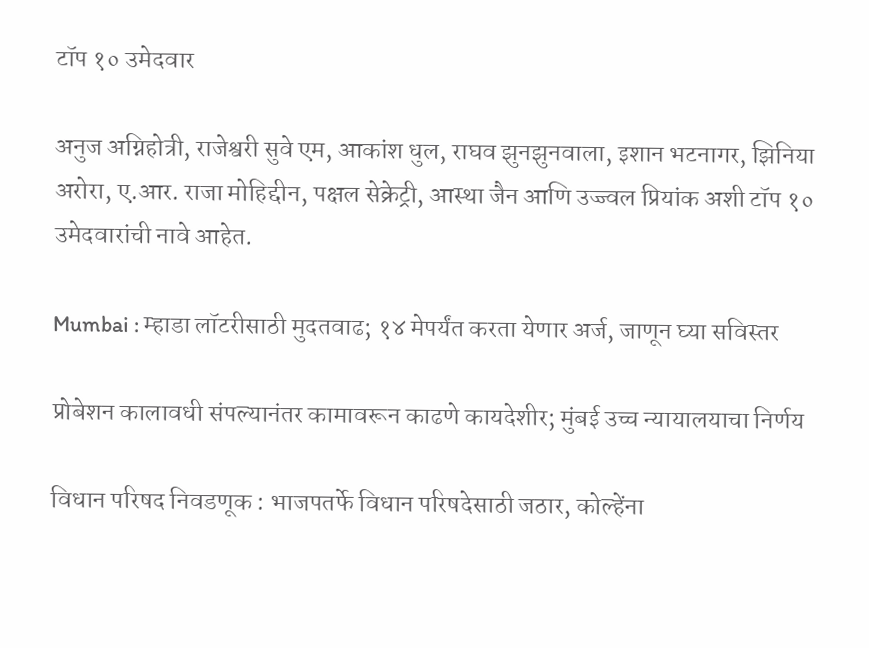टॉप १० उमेदवार

अनुज अग्निहोत्री, राजेश्वरी सुवे एम, आकांश धुल, राघव झुनझुनवाला, इशान भटनागर, झिनिया अरोरा, ए.आर. राजा मोहिद्दीन, पक्षल सेक्रेट्री, आस्था जैन आणि उज्ज्वल प्रियांक अशी टॉप १० उमेदवारांची नावे आहेत.

Mumbai : म्हाडा लॉटरीसाठी मुदतवाढ; १४ मेपर्यंत करता येणार अर्ज, जाणून घ्या सविस्तर

प्रोबेशन कालावधी संपल्यानंतर कामावरून काढणे कायदेशीर; मुंबई उच्च न्यायालयाचा निर्णय

विधान परिषद निवडणूक : भाजपतर्फे विधान परिषदेसाठी जठार, कोल्हेंना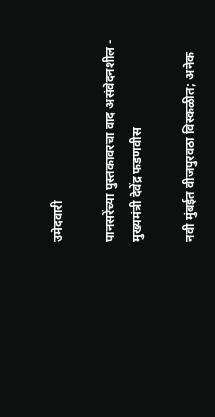उमेदवारी

पानसरेंच्या पुस्तकावरचा वाद असंवेदनशील - मुख्यमंत्री देवेंद्र फडणवीस

नवी मुंबईत वीजपुरवठा विस्कळीत; अनेक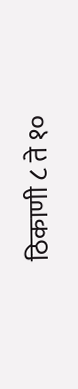ठिकाणी ८ ते १०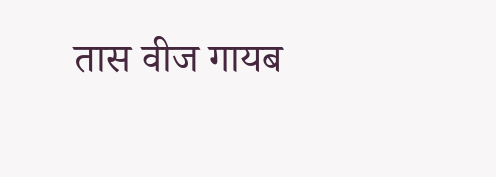तास वीज गायब